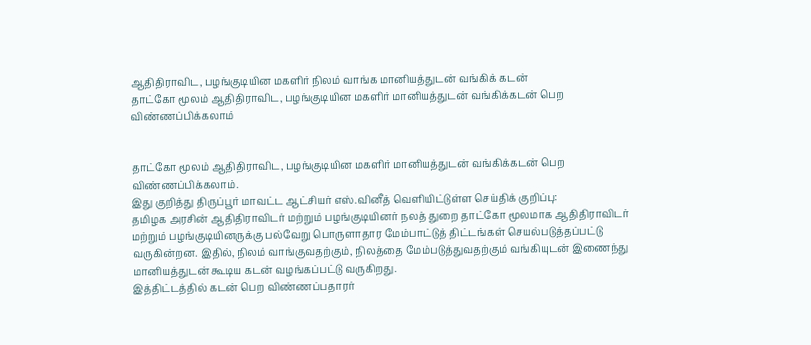ஆதிதிராவிட, பழங்குடியின மகளிர் நிலம் வாங்க மானியத்துடன் வங்கிக் கடன்
தாட்கோ மூலம் ஆதிதிராவிட, பழங்குடியின மகளிர் மானியத்துடன் வங்கிக்கடன் பெற விண்ணப்பிக்கலாம்


தாட்கோ மூலம் ஆதிதிராவிட, பழங்குடியின மகளிர் மானியத்துடன் வங்கிக்கடன் பெற விண்ணப்பிக்கலாம்.
இது குறித்து திருப்பூர் மாவட்ட ஆட்சியர் எஸ்.வினீத் வெளியிட்டுள்ள செய்திக் குறிப்பு:
தமிழக அரசின் ஆதிதிராவிடர் மற்றும் பழங்குடியினர் நலத் துறை தாட்கோ மூலமாக ஆதிதிராவிடர் மற்றும் பழங்குடியினருக்கு பல்வேறு பொருளாதார மேம்பாட்டுத் திட்டங்கள் செயல்படுத்தப்பட்டு வருகின்றன. இதில், நிலம் வாங்குவதற்கும், நிலத்தை மேம்படுத்துவதற்கும் வங்கியுடன் இணைந்து மானியத்துடன் கூடிய கடன் வழங்கப்பட்டு வருகிறது.
இத்திட்டத்தில் கடன் பெற விண்ணப்பதாரர்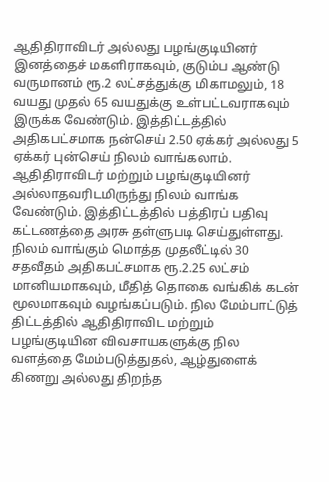ஆதிதிராவிடர் அல்லது பழங்குடியினர் இனத்தைச் மகளிராகவும், குடும்ப ஆண்டு வருமானம் ரூ.2 லட்சத்துக்கு மிகாமலும், 18 வயது முதல் 65 வயதுக்கு உள்பட்டவராகவும் இருக்க வேண்டும். இத்திட்டத்தில் அதிகபட்சமாக நன்செய் 2.50 ஏக்கர் அல்லது 5 ஏக்கர் புன்செய் நிலம் வாங்கலாம். ஆதிதிராவிடர் மற்றும் பழங்குடியினர் அல்லாதவரிடமிருந்து நிலம் வாங்க வேண்டும். இத்திட்டத்தில் பத்திரப் பதிவு கட்டணத்தை அரசு தள்ளுபடி செய்துள்ளது. நிலம் வாங்கும் மொத்த முதலீட்டில் 30 சதவீதம் அதிகபட்சமாக ரூ.2.25 லட்சம் மானியமாகவும், மீதித் தொகை வங்கிக் கடன் மூலமாகவும் வழங்கப்படும். நில மேம்பாட்டுத் திட்டத்தில் ஆதிதிராவிட மற்றும் பழங்குடியின விவசாயகளுக்கு நில வளத்தை மேம்படுத்துதல், ஆழ்துளைக் கிணறு அல்லது திறந்த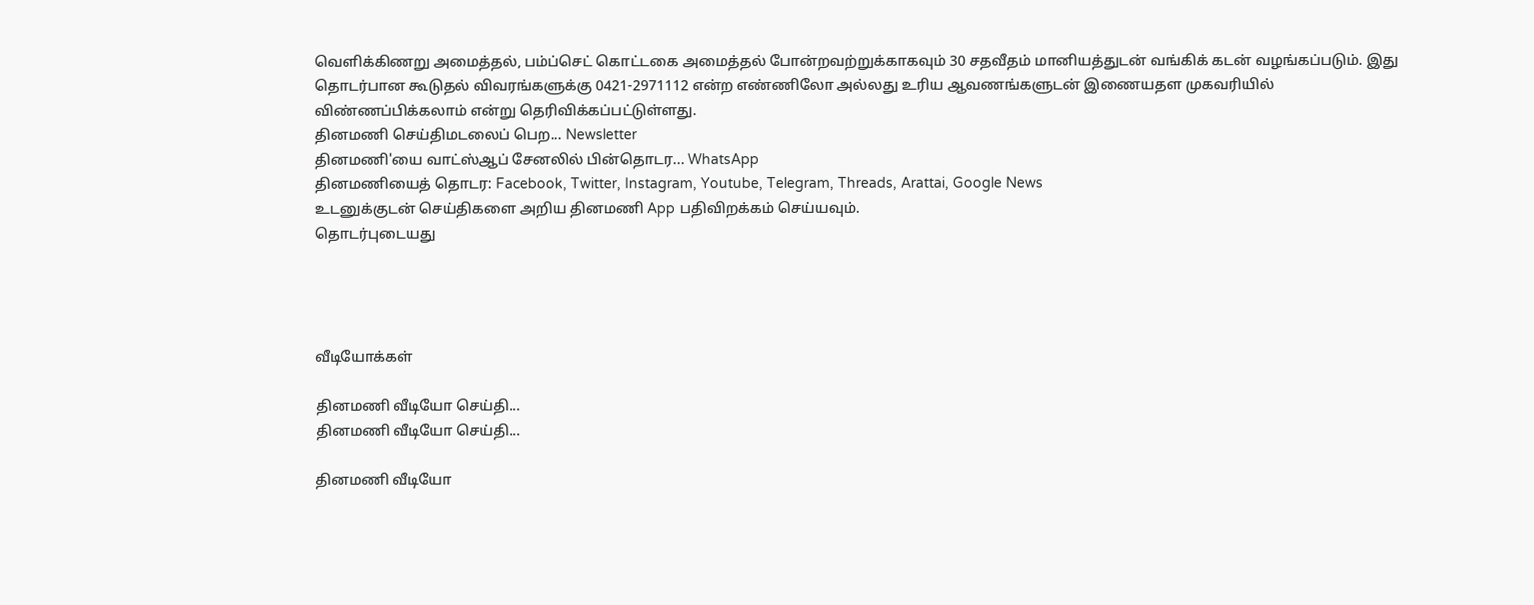வெளிக்கிணறு அமைத்தல், பம்ப்செட் கொட்டகை அமைத்தல் போன்றவற்றுக்காகவும் 30 சதவீதம் மானியத்துடன் வங்கிக் கடன் வழங்கப்படும். இது தொடர்பான கூடுதல் விவரங்களுக்கு 0421-2971112 என்ற எண்ணிலோ அல்லது உரிய ஆவணங்களுடன் இணையதள முகவரியில் விண்ணப்பிக்கலாம் என்று தெரிவிக்கப்பட்டுள்ளது.
தினமணி செய்திமடலைப் பெற... Newsletter
தினமணி'யை வாட்ஸ்ஆப் சேனலில் பின்தொடர... WhatsApp
தினமணியைத் தொடர: Facebook, Twitter, Instagram, Youtube, Telegram, Threads, Arattai, Google News
உடனுக்குடன் செய்திகளை அறிய தினமணி App பதிவிறக்கம் செய்யவும்.
தொடர்புடையது




வீடியோக்கள்

தினமணி வீடியோ செய்தி...
தினமணி வீடியோ செய்தி...

தினமணி வீடியோ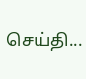செய்தி...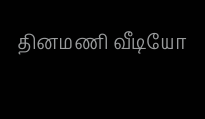தினமணி வீடியோ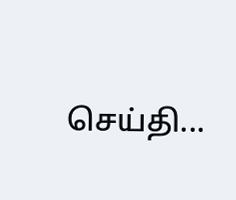செய்தி...